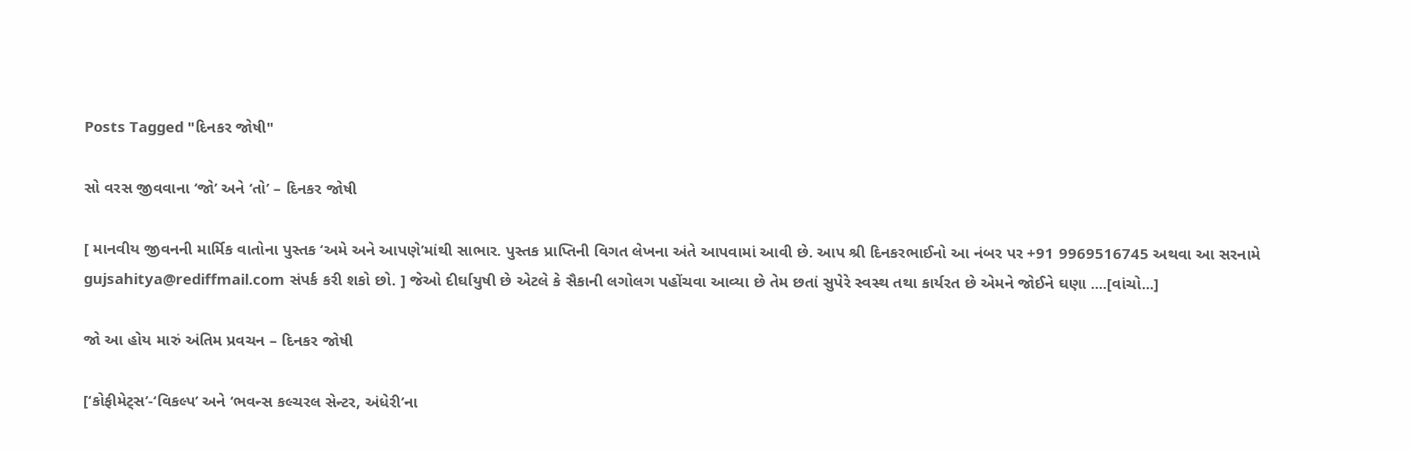Posts Tagged "દિનકર જોષી"

સો વરસ જીવવાના ‘જો’ અને ‘તો’ – દિનકર જોષી

[ માનવીય જીવનની માર્મિક વાતોના પુસ્તક ‘અમે અને આપણે’માંથી સાભાર. પુસ્તક પ્રાપ્તિની વિગત લેખના અંતે આપવામાં આવી છે. આપ શ્રી દિનકરભાઈનો આ નંબર પર +91 9969516745 અથવા આ સરનામે gujsahitya@rediffmail.com સંપર્ક કરી શકો છો. ] જેઓ દીર્ઘાયુષી છે એટલે કે સૈકાની લગોલગ પહોંચવા આવ્યા છે તેમ છતાં સુપેરે સ્વસ્થ તથા કાર્યરત છે એમને જોઈને ઘણા ....[વાંચો...]

જો આ હોય મારું અંતિમ પ્રવચન – દિનકર જોષી

[‘કોફીમેટ્સ’-‘વિકલ્પ’ અને ‘ભવન્સ કલ્ચરલ સેન્ટર, અંધેરી’ના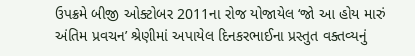ઉપક્રમે બીજી ઓક્ટોબર 2011ના રોજ યોજાયેલ ‘જો આ હોય મારું અંતિમ પ્રવચન’ શ્રેણીમાં અપાયેલ દિનકરભાઈના પ્રસ્તુત વક્તવ્યનું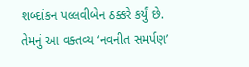શબ્દાંકન પલ્લવીબેન ઠક્કરે કર્યું છે. તેમનું આ વક્તવ્ય ‘નવનીત સમર્પણ’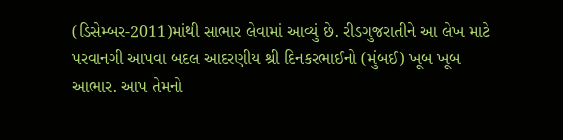(ડિસેમ્બર-2011)માંથી સાભાર લેવામાં આવ્યું છે. રીડગુજરાતીને આ લેખ માટે પરવાનગી આપવા બદલ આદરણીય શ્રી દિનકરભાઈનો (મુંબઈ) ખૂબ ખૂબ આભાર. આપ તેમનો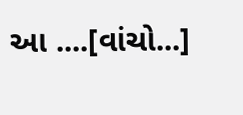આ ....[વાંચો...]